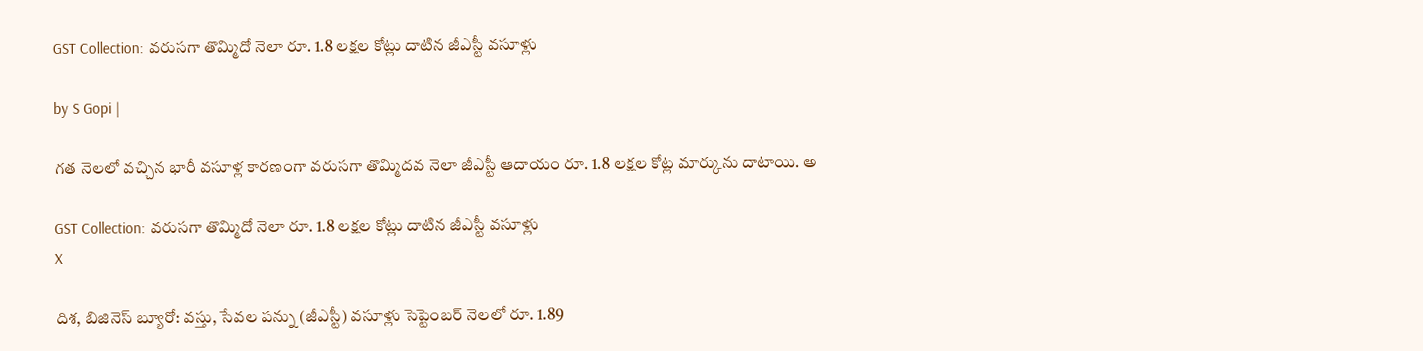GST Collection: వరుసగా తొమ్మిదో నెలా రూ. 1.8 లక్షల కోట్లు దాటిన జీఎస్టీ వసూళ్లు

by S Gopi |

గత నెలలో వచ్చిన భారీ వసూళ్ల కారణంగా వరుసగా తొమ్మిదవ నెలా జీఎస్టీ ఆదాయం రూ. 1.8 లక్షల కోట్ల మార్కును దాటాయి. అ

GST Collection: వరుసగా తొమ్మిదో నెలా రూ. 1.8 లక్షల కోట్లు దాటిన జీఎస్టీ వసూళ్లు
X

దిశ, బిజినెస్ బ్యూరో: వస్తు, సేవల పన్ను (జీఎస్టీ) వసూళ్లు సెప్టెంబర్ నెలలో రూ. 1.89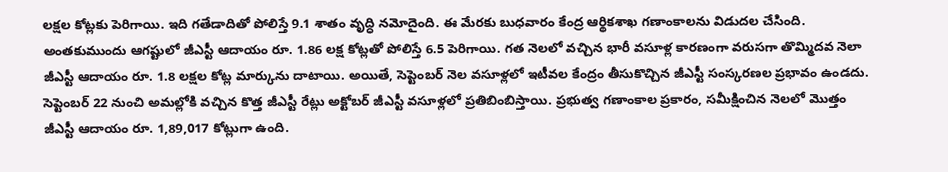లక్షల కోట్లకు పెరిగాయి. ఇది గతేడాదితో పోలిస్తే 9.1 శాతం వృద్ధి నమోదైంది. ఈ మేరకు బుధవారం కేంద్ర ఆర్థికశాఖ గణాంకాలను విడుదల చేసింది. అంతకుముందు ఆగష్టులో జీఎస్టీ ఆదాయం రూ. 1.86 లక్ష కోట్లతో పోలిస్తే 6.5 పెరిగాయి. గత నెలలో వచ్చిన భారీ వసూళ్ల కారణంగా వరుసగా తొమ్మిదవ నెలా జీఎస్టీ ఆదాయం రూ. 1.8 లక్షల కోట్ల మార్కును దాటాయి. అయితే, సెప్టెంబర్ నెల వసూళ్లలో ఇటీవల కేంద్రం తీసుకొచ్చిన జీఎస్టీ సంస్కరణల ప్రభావం ఉండదు. సెప్టెంబర్ 22 నుంచి అమల్లోకి వచ్చిన కొత్త జీఎస్టీ రేట్లు అక్టోబర్ జీఎస్టీ వసూళ్లలో ప్రతిబింబిస్తాయి. ప్రభుత్వ గణాంకాల ప్రకారం, సమీక్షించిన నెలలో మొత్తం జీఎస్టీ ఆదాయం రూ. 1,89,017 కోట్లుగా ఉంది.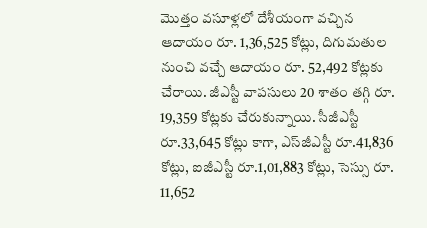మొత్తం వసూళ్లలో దేశీయంగా వచ్చిన ఆదాయం రూ. 1,36,525 కోట్లు, దిగుమతుల నుంచి వచ్చే ఆదాయం రూ. 52,492 కోట్లకు చేరాయి. జీఎస్టీ వాపసులు 20 శాతం తగ్గి రూ. 19,359 కోట్లకు చేరుకున్నాయి. సీజీఎస్టీ రూ.33,645 కోట్లు కాగా, ఎస్‌జీఎస్టీ రూ.41,836 కోట్లు, ఐజీఎస్టీ రూ.1,01,883 కోట్లు, సెస్సు రూ. 11,652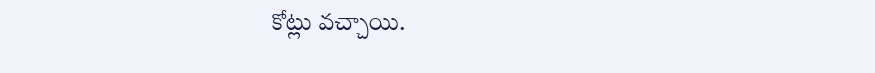కోట్లు వచ్చాయి.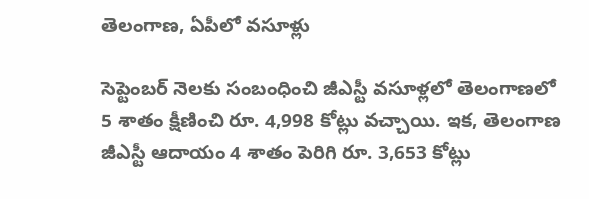తెలంగాణ, ఏపీలో వసూళ్లు

సెప్టెంబర్ నెలకు సంబంధించి జీఎస్టీ వసూళ్లలో తెలంగాణలో 5 శాతం క్షీణించి రూ. 4,998 కోట్లు వచ్చాయి. ఇక, తెలంగాణ జీఎస్టీ ఆదాయం 4 శాతం పెరిగి రూ. 3,653 కోట్లు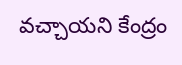వచ్చాయని కేంద్రం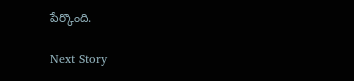పేర్కొంది.

Next Story